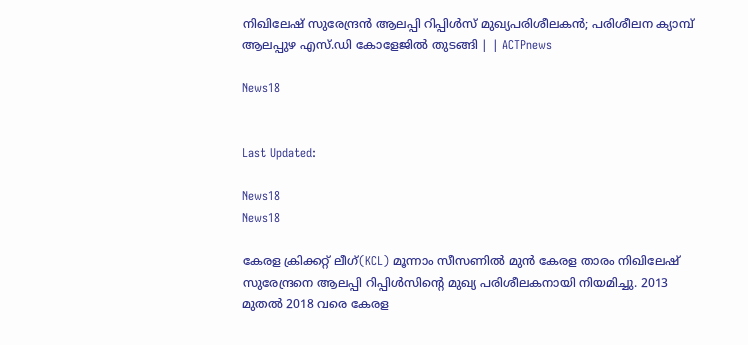നിഖിലേഷ് സുരേന്ദ്രൻ ആലപ്പി റിപ്പിൾസ് മുഖ്യപരിശീലകൻ; പരിശീലന ക്യാമ്പ് ആലപ്പുഴ എസ്.ഡി കോളേജിൽ തുടങ്ങി | | ACTPnews

News18


Last Updated:

News18
News18

കേരള ക്രിക്കറ്റ് ലീഗ്(KCL) മൂന്നാം സീസണിൽ മുൻ കേരള താരം നിഖിലേഷ് സുരേന്ദ്രനെ ആലപ്പി റിപ്പിൾസിന്റെ മുഖ്യ പരിശീലകനായി നിയമിച്ചു. 2013 മുതൽ 2018 വരെ കേരള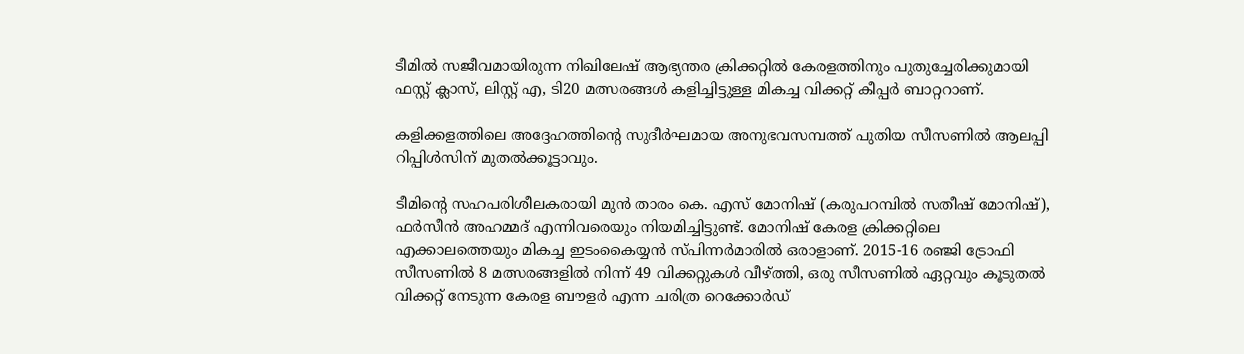ടീമിൽ സജീവമായിരുന്ന നിഖിലേഷ് ആഭ്യന്തര ക്രിക്കറ്റിൽ കേരളത്തിനും പുതുച്ചേരിക്കുമായി ഫസ്റ്റ് ക്ലാസ്, ലിസ്റ്റ് എ, ടി20 മത്സരങ്ങൾ കളിച്ചിട്ടുള്ള മികച്ച വിക്കറ്റ് കീപ്പർ ബാറ്ററാണ്.

കളിക്കളത്തിലെ അദ്ദേഹത്തിന്റെ സുദീർഘമായ അനുഭവസമ്പത്ത് പുതിയ സീസണിൽ ആലപ്പി റിപ്പിൾസിന് മുതൽക്കൂട്ടാവും.

ടീമിന്റെ സഹപരിശീലകരായി മുൻ താരം കെ. എസ് മോനിഷ് (കരുപറമ്പിൽ സതീഷ് മോനിഷ്), ഫർസീൻ അഹമ്മദ് എന്നിവരെയും നിയമിച്ചിട്ടുണ്ട്. മോനിഷ് കേരള ക്രിക്കറ്റിലെ എക്കാലത്തെയും മികച്ച ഇടംകൈയ്യൻ സ്പിന്നർമാരിൽ ഒരാളാണ്. 2015-16 രഞ്ജി ട്രോഫി സീസണിൽ 8 മത്സരങ്ങളിൽ നിന്ന് 49 വിക്കറ്റുകൾ വീഴ്ത്തി, ഒരു സീസണിൽ ഏറ്റവും കൂടുതൽ വിക്കറ്റ് നേടുന്ന കേരള ബൗളർ എന്ന ചരിത്ര റെക്കോർഡ്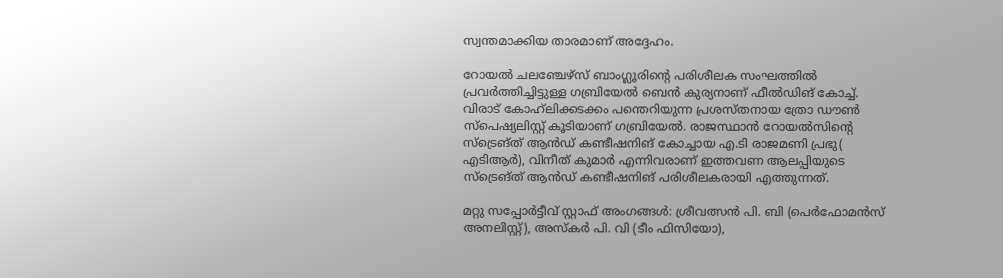സ്വന്തമാക്കിയ താരമാണ് അദ്ദേഹം.

റോയൽ ചലഞ്ചേഴ്സ് ബാംഗ്ലൂരിന്റെ പരിശീലക സംഘത്തിൽ പ്രവർത്തിച്ചിട്ടുള്ള ഗബ്രിയേൽ ബെൻ കുര്യനാണ് ഫീൽഡിങ് കോച്ച്. വിരാട് കോഹ്‌ലിക്കടക്കം പന്തെറിയുന്ന പ്രശസ്തനായ ത്രോ ഡൗൺ സ്പെഷ്യലിസ്റ്റ് കൂടിയാണ് ഗബ്രിയേൽ. രാജസ്ഥാൻ റോയൽസിന്റെ സ്ട്രെങ്ത് ആൻഡ് കണ്ടീഷനിങ് കോച്ചായ എ.ടി രാജമണി പ്രഭു( എടിആർ), വിനീത് കുമാർ എന്നിവരാണ് ഇത്തവണ ആലപ്പിയുടെ സ്ട്രെങ്ത് ആൻഡ് കണ്ടീഷനിങ് പരിശീലകരായി എത്തുന്നത്.

മറ്റു സപ്പോർട്ടീവ് സ്റ്റാഫ് അംഗങ്ങൾ: ശ്രീവത്സൻ പി. ബി (പെർഫോമൻസ് അനലിസ്റ്റ്), അസ്കർ പി. വി (ടീം ഫിസിയോ),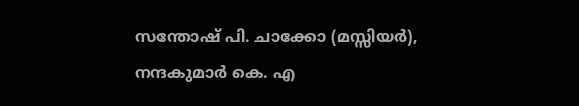സന്തോഷ് പി. ചാക്കോ (മസ്സിയർ), നന്ദകുമാർ കെ. എ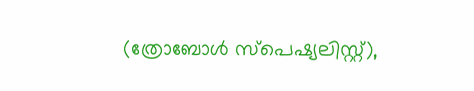(ത്രോബോൾ സ്പെഷ്യലിസ്റ്റ്),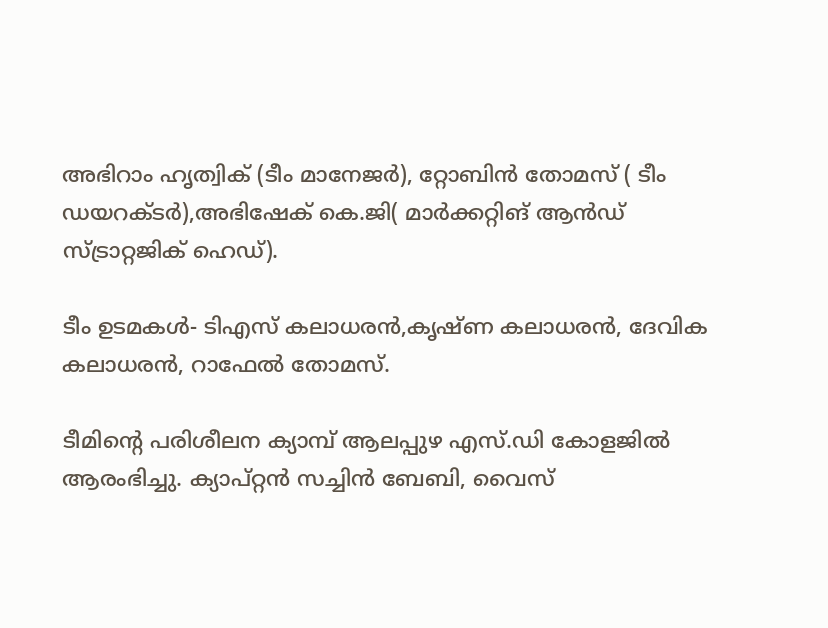അഭിറാം ഹൃത്വിക് (ടീം മാനേജർ), റ്റോബിൻ തോമസ് ( ടീം ഡയറക്ടർ),അഭിഷേക് കെ.ജി( മാർക്കറ്റിങ് ആൻഡ് സ്ട്രാറ്റജിക് ഹെഡ്).

ടീം ഉടമകൾ- ടിഎസ് കലാധരൻ,കൃഷ്ണ കലാധരൻ, ദേവിക കലാധരൻ, റാഫേൽ തോമസ്.

ടീമിന്റെ പരിശീലന ക്യാമ്പ് ആലപ്പുഴ എസ്.ഡി കോളജിൽ  ആരംഭിച്ചു. ക്യാപ്റ്റൻ സച്ചിൻ ബേബി, വൈസ്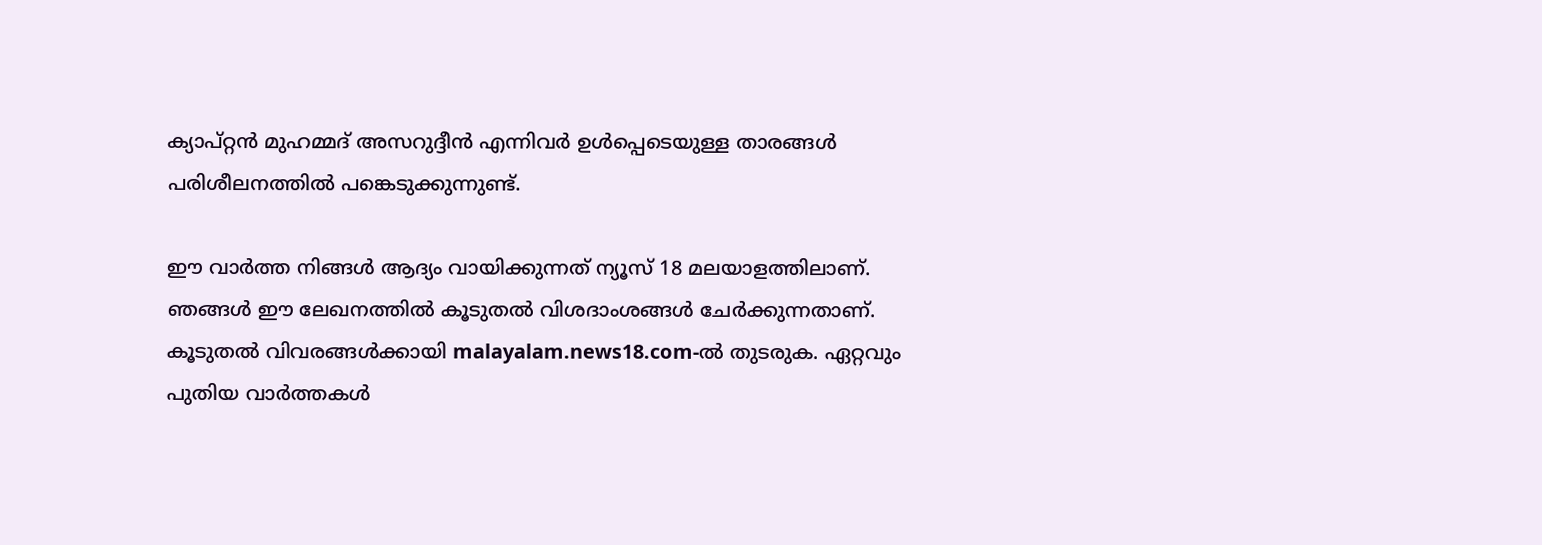ക്യാപ്റ്റൻ മുഹമ്മദ് അസറുദ്ദീൻ എന്നിവർ ഉൾപ്പെടെയുള്ള താരങ്ങൾ പരിശീലനത്തിൽ പങ്കെടുക്കുന്നുണ്ട്.

ഈ വാർത്ത നിങ്ങൾ ആദ്യം വായിക്കുന്നത് ന്യൂസ് 18 മലയാളത്തിലാണ്. ഞങ്ങൾ ഈ ലേഖനത്തിൽ കൂടുതൽ വിശദാംശങ്ങൾ ചേർക്കുന്നതാണ്. കൂടുതൽ വിവരങ്ങൾക്കായി malayalam.news18.com-ൽ തുടരുക. ഏറ്റവും പുതിയ വാർത്തകൾ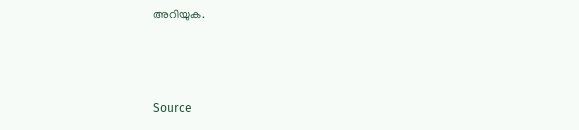അറിയുക.



Source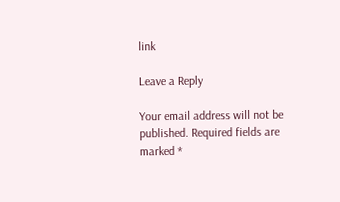link

Leave a Reply

Your email address will not be published. Required fields are marked *